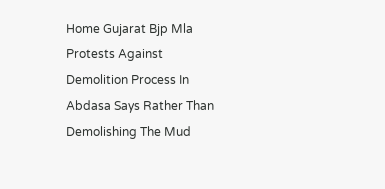Home Gujarat Bjp Mla Protests Against Demolition Process In Abdasa Says Rather Than Demolishing The Mud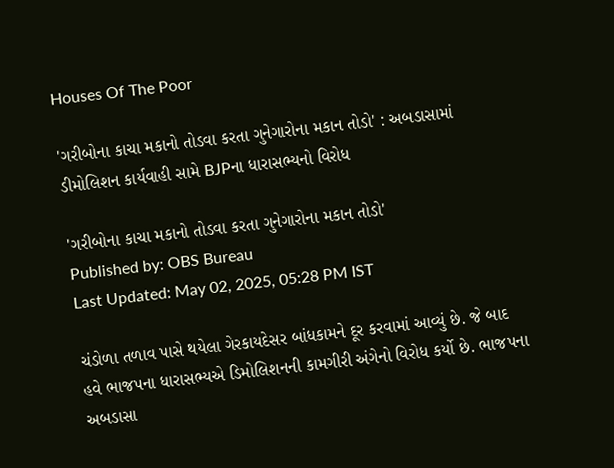Houses Of The Poor

'ગરીબોના કાચા મકાનો તોડવા કરતા ગુનેગારોના મકાન તોડો' : અબડાસામાં ડીમોલિશન કાર્યવાહી સામે BJPના ધારાસભ્યનો વિરોધ

'ગરીબોના કાચા મકાનો તોડવા કરતા ગુનેગારોના મકાન તોડો'
Published by: OBS Bureau
Last Updated: May 02, 2025, 05:28 PM IST

ચંડોળા તળાવ પાસે થયેલા ગેરકાયદેસર બાંધકામને દૂર કરવામાં આવ્યું છે. જે બાદ હવે ભાજપના ધારાસભ્યએ ડિમોલિશનની કામગીરી અંગેનો વિરોધ કર્યો છે. ભાજપના અબડાસા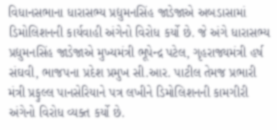વિધાનસભાના ધારાસભ્ય પ્રદ્યુમનસિંહ જાડેજાએ અબડાસામાં ડિમોલિશનની કાર્યવાહી અંગેનો વિરોધ કર્યો છે. જે અંગે ધારાસભ્ય પ્રદ્યુમનસિંહ જાડેજાએ મુખ્યમંત્રી ભૂપેન્દ્ર પટેલ, ગૃહરાજ્યમંત્રી હર્ષ સંઘવી, ભાજપના પ્રદેશ પ્રમુખ સી.આર. પાટીલ તેમજ પ્રભારી મંત્રી પ્રફુલ્લ પાનસેરિયાને પત્ર લખીને ડિમોલિશનની કામગીરી અંગેનો વિરોધ વ્યક્ત કર્યો છે.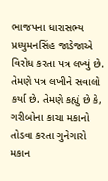ભાજપના ધારાસભ્ય પ્રધ્યુમનસિંહ જાડેજાએ વિરોધ કરતા પત્ર લખ્યું છે. તેમણે પત્ર લખીને સવાલો કર્યા છે. તેમણે કહ્યું છે કે, ગરીબોના કાચા મકાનો તોડવા કરતા ગુનેગારો મકાન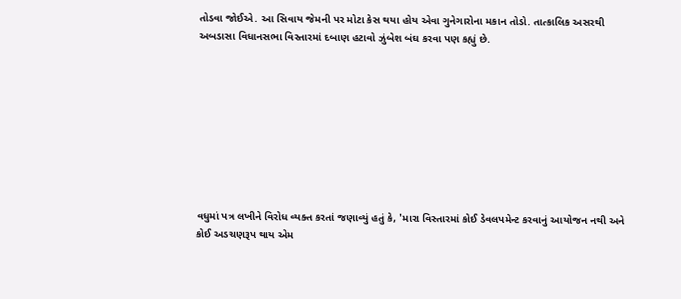તોડવા જોઈએ. આ સિવાય જેમની પર મોટા કેસ થયા હોય એવા ગુનેગારોના મકાન તોડો. તાત્કાલિક અસરથી અબડાસા વિધાનસભા વિસ્તારમાં દબાણ હટાવો ઝુંબેશ બંઘ કરવા પણ કહ્યું છે.









વધુમાં પત્ર લખીને વિરોધ વ્યક્ત કરતાં જણાવ્યું હતું કે, 'મારા વિસ્તારમાં કોઈ ડેવલપમેન્ટ કરવાનું આયોજન નથી અને કોઈ અડચણરૂપ થાય એમ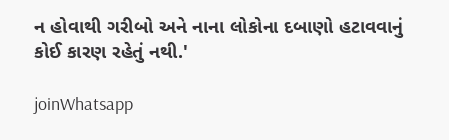ન હોવાથી ગરીબો અને નાના લોકોના દબાણો હટાવવાનું કોઈ કારણ રહેતું નથી.'

joinWhatsapp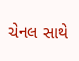ચેનલ સાથે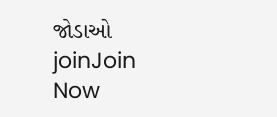જોડાઓ
joinJoin Now